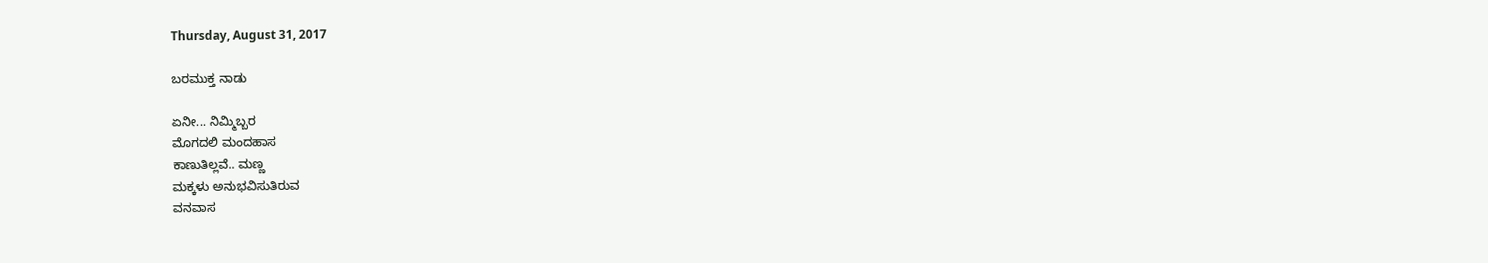Thursday, August 31, 2017

ಬರಮುಕ್ತ ನಾಡು

ಏನೀ... ನಿಮ್ಮಿಬ್ಬರ
ಮೊಗದಲಿ ಮಂದಹಾಸ
ಕಾಣುತಿಲ್ಲವೆ.. ಮಣ್ಣ
ಮಕ್ಕಳು ಅನುಭವಿಸುತಿರುವ
ವನವಾಸ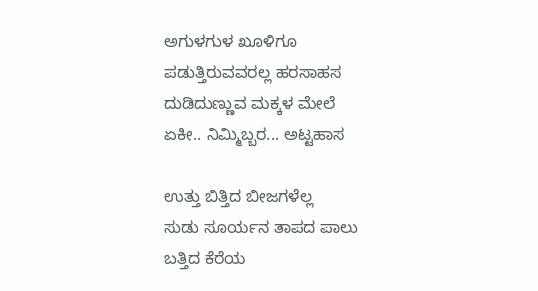ಅಗುಳಗುಳ ಖೂಳಿಗೂ
ಪಡುತ್ತಿರುವವರಲ್ಲ ಹರಸಾಹಸ
ದುಡಿದುಣ್ಣುವ ಮಕ್ಕಳ ಮೇಲೆ
ಏಕೀ.. ನಿಮ್ಮಿಬ್ಬರ... ಅಟ್ಟಹಾಸ

ಉತ್ತು ಬಿತ್ತಿದ ಬೀಜಗಳೆಲ್ಲ
ಸುಡು ಸೂರ್ಯನ ತಾಪದ ಪಾಲು
ಬತ್ತಿದ ಕೆರೆಯ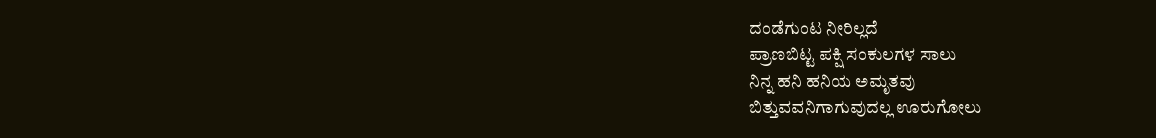ದಂಡೆಗುಂಟ ನೀರಿಲ್ಲದೆ
ಪ್ರಾಣಬಿಟ್ಟ ಪಕ್ಷಿ ಸಂಕುಲಗಳ ಸಾಲು
ನಿನ್ನ ಹನಿ ಹನಿಯ ಅಮೃತವು
ಬಿತ್ತುವವನಿಗಾಗುವುದಲ್ಲ ಊರುಗೋಲು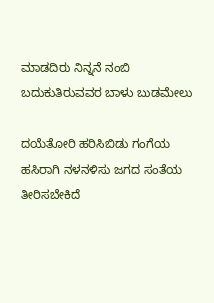ಮಾಡದಿರು ನಿನ್ನನೆ ನಂಬಿ
ಬದುಕುತಿರುವವರ ಬಾಳು ಬುಡಮೇಲು

ದಯೆತೋರಿ ಹರಿಸಿಬಿಡು ಗಂಗೆಯ
ಹಸಿರಾಗಿ ನಳನಳಿಸು ಜಗದ ಸಂತೆಯ
ತೀರಿಸಬೇಕಿದೆ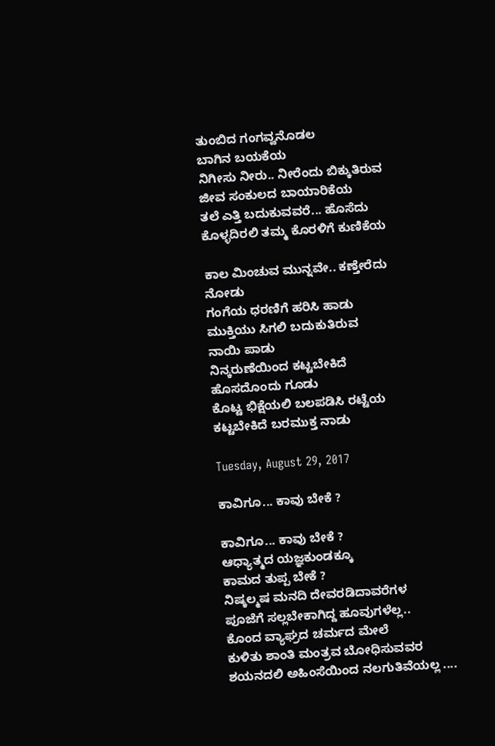ತುಂಬಿದ ಗಂಗವ್ವನೊಡಲ
ಬಾಗಿನ ಬಯಕೆಯ
ನಿಗೀಸು ನೀರು.. ನೀರೆಂದು ಬಿಕ್ಕುತಿರುವ
ಜೀವ ಸಂಕುಲದ ಬಾಯಾರಿಕೆಯ
ತಲೆ ಎತ್ತಿ ಬದುಕುವವರೆ... ಹೊಸೆದು
ಕೊಳ್ಳದಿರಲಿ ತಮ್ಮ ಕೊರಳಿಗೆ ಕುಣಿಕೆಯ

ಕಾಲ ಮಿಂಚುವ ಮುನ್ನವೇ.. ಕಣ್ತೇರೆದು
ನೋಡು
ಗಂಗೆಯ ಧರಣಿಗೆ ಹರಿಸಿ ಹಾಡು
ಮುಕ್ತಿಯು ಸಿಗಲಿ ಬದುಕುತಿರುವ
ನಾಯಿ ಪಾಡು
ನಿನ್ಕರುಣೆಯಿಂದ ಕಟ್ಟಬೇಕಿದೆ
ಹೊಸದೊಂದು ಗೂಡು
ಕೊಟ್ಟ ಭಿಕ್ಷೆಯಲಿ ಬಲಪಡಿಸಿ ರಟ್ಟೆಯ
ಕಟ್ಟಬೇಕಿದೆ ಬರಮುಕ್ತ ನಾಡು

Tuesday, August 29, 2017

ಕಾವಿಗೂ... ಕಾವು ಬೇಕೆ ?

ಕಾವಿಗೂ... ಕಾವು ಬೇಕೆ ?
ಆಧ್ಯಾತ್ಮದ ಯಜ್ಞಕುಂಡಕ್ಕೂ
ಕಾಮದ ತುಪ್ಪ ಬೇಕೆ ?
ನಿಷ್ಕಲ್ಮಷ ಮನದಿ ದೇವರಡಿದಾವರೆಗಳ
ಪೂಜೆಗೆ ಸಲ್ಲಬೇಕಾಗಿದ್ದ ಹೂವುಗಳೆಲ್ಲ..
ಕೊಂದ ವ್ಯಾಘ್ರದ ಚರ್ಮದ ಮೇಲೆ
ಕುಳಿತು ಶಾಂತಿ ಮಂತ್ರವ ಬೋಧಿಸುವವರ
ಶಯನದಲಿ ಅಹಿಂಸೆಯಿಂದ ನಲಗುತಿವೆಯಲ್ಲ ....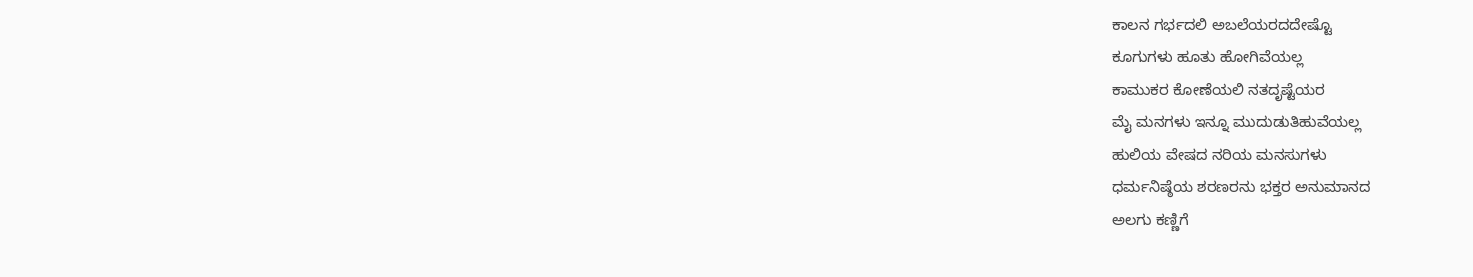ಕಾಲನ ಗರ್ಭದಲಿ ಅಬಲೆಯರದದೇಷ್ಟೊ
ಕೂಗುಗಳು ಹೂತು ಹೋಗಿವೆಯಲ್ಲ
ಕಾಮುಕರ ಕೋಣೆಯಲಿ ನತದೃಷ್ಟೆಯರ
ಮೈ ಮನಗಳು ಇನ್ನೂ ಮುದುಡುತಿಹುವೆಯಲ್ಲ
ಹುಲಿಯ ವೇಷದ ನರಿಯ ಮನಸುಗಳು
ಧರ್ಮನಿಷ್ಠೆಯ ಶರಣರನು ಭಕ್ತರ ಅನುಮಾನದ
ಅಲಗು ಕಣ್ಣಿಗೆ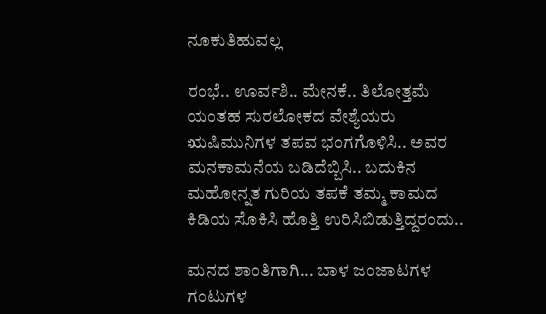ನೂಕುತಿಹುವಲ್ಲ

ರಂಭೆ.. ಊರ್ವಶಿ.. ಮೇನಕೆ.. ತಿಲೋತ್ತಮೆ
ಯಂತಹ ಸುರಲೋಕದ ವೇಶ್ಯೆಯರು
ಋಷಿಮುನಿಗಳ ತಪವ ಭಂಗಗೊಳಿಸಿ.. ಅವರ
ಮನಕಾಮನೆಯ ಬಡಿದೆಬ್ಬಿಸಿ.. ಬದುಕಿನ
ಮಹೋನ್ನತ ಗುರಿಯ ತಪಕೆ ತಮ್ಮ ಕಾಮದ
ಕಿಡಿಯ ಸೊಕಿಸಿ ಹೊತ್ತಿ ಉರಿಸಿಬಿಡುತ್ತಿದ್ದರಂದು..

ಮನದ ಶಾಂತಿಗಾಗಿ... ಬಾಳ ಜಂಜಾಟಗಳ
ಗಂಟುಗಳ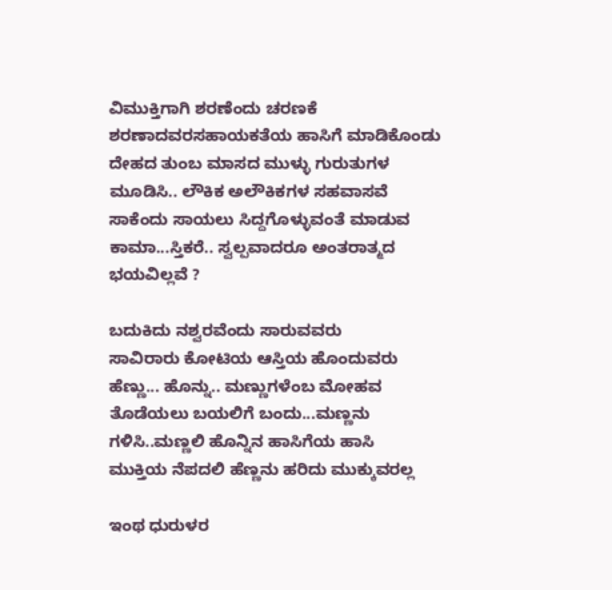ವಿಮುಕ್ತಿಗಾಗಿ ಶರಣೆಂದು ಚರಣಕೆ
ಶರಣಾದವರಸಹಾಯಕತೆಯ ಹಾಸಿಗೆ ಮಾಡಿಕೊಂಡು
ದೇಹದ ತುಂಬ ಮಾಸದ ಮುಳ್ಳು ಗುರುತುಗಳ
ಮೂಡಿಸಿ.. ಲೌಕಿಕ ಅಲೌಕಿಕಗಳ ಸಹವಾಸವೆ
ಸಾಕೆಂದು ಸಾಯಲು ಸಿದ್ದಗೊಳ್ಳುವಂತೆ ಮಾಡುವ
ಕಾಮಾ...ಸ್ತಿಕರೆ.. ಸ್ವಲ್ಪವಾದರೂ ಅಂತರಾತ್ಮದ
ಭಯವಿಲ್ಲವೆ ?

ಬದುಕಿದು ನಶ್ವರವೆಂದು ಸಾರುವವರು
ಸಾವಿರಾರು ಕೋಟಿಯ ಆಸ್ತಿಯ ಹೊಂದುವರು
ಹೆಣ್ಣು... ಹೊನ್ನು.. ಮಣ್ಣುಗಳೆಂಬ ಮೋಹವ
ತೊಡೆಯಲು ಬಯಲಿಗೆ ಬಂದು...ಮಣ್ಣನು
ಗಳಿಸಿ..ಮಣ್ಣಲಿ ಹೊನ್ನಿನ ಹಾಸಿಗೆಯ ಹಾಸಿ
ಮುಕ್ತಿಯ ನೆಪದಲಿ ಹೆಣ್ಣನು ಹರಿದು ಮುಕ್ಕುವರಲ್ಲ

ಇಂಥ ಧುರುಳರ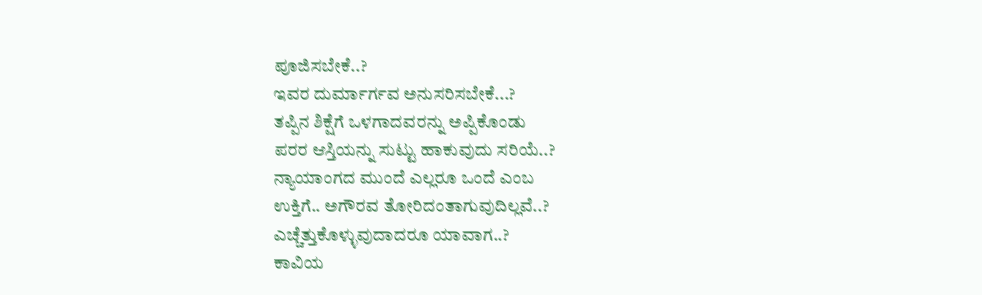ಪೂಜಿಸಬೇಕೆ..?
ಇವರ ದುರ್ಮಾರ್ಗವ ಅನುಸರಿಸಬೇಕೆ...?
ತಪ್ಪಿನ ಶಿಕ್ಷೆಗೆ ಒಳಗಾದವರನ್ನು ಅಪ್ಪಿಕೊಂಡು
ಪರರ ಆಸ್ತಿಯನ್ನು ಸುಟ್ಟು ಹಾಕುವುದು ಸರಿಯೆ..?
ನ್ಯಾಯಾಂಗದ ಮುಂದೆ ಎಲ್ಲರೂ ಒಂದೆ ಎಂಬ
ಉಕ್ತಿಗೆ.. ಅಗೌರವ ತೋರಿದಂತಾಗುವುದಿಲ್ಲವೆ..?
ಎಚ್ಚೆತ್ತುಕೊಳ್ಳುವುದಾದರೂ ಯಾವಾಗ..?
ಕಾವಿಯ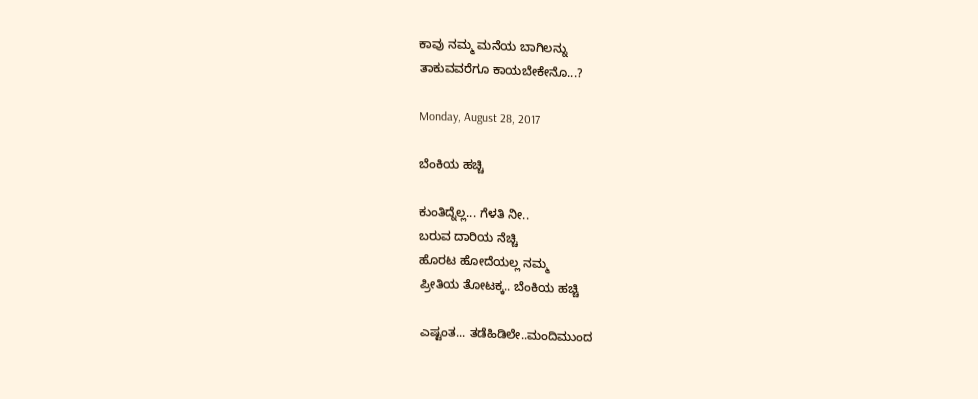ಕಾವು ನಮ್ಮ ಮನೆಯ ಬಾಗಿಲನ್ನು
ತಾಕುವವರೆಗೂ ಕಾಯಬೇಕೇನೊ...?

Monday, August 28, 2017

ಬೆಂಕಿಯ ಹಚ್ಚಿ

ಕುಂತಿದ್ನೆಲ್ಲ... ಗೆಳತಿ ನೀ..
ಬರುವ ದಾರಿಯ ನೆಚ್ಚಿ
ಹೊರಟ ಹೋದೆಯಲ್ಲ ನಮ್ಮ
ಪ್ರೀತಿಯ ತೋಟಕ್ಕ.. ಬೆಂಕಿಯ ಹಚ್ಚಿ

ಎಷ್ಟಂತ... ತಡೆಹಿಡಿಲೇ..ಮಂದಿಮುಂದ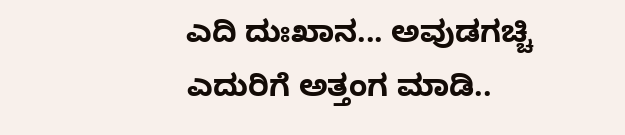ಎದಿ ದುಃಖಾನ... ಅವುಡಗಚ್ಚಿ
ಎದುರಿಗೆ ಅತ್ತಂಗ ಮಾಡಿ..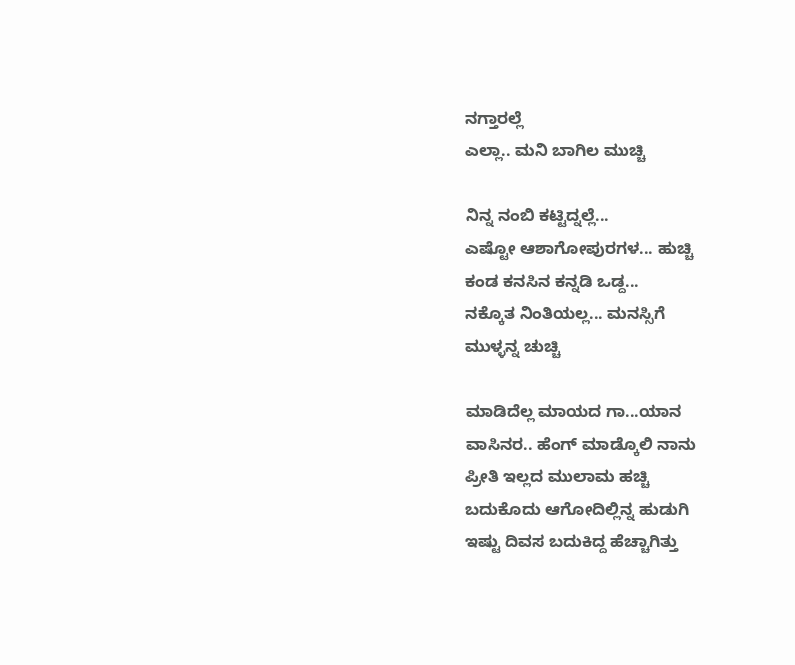ನಗ್ತಾರಲ್ಲೆ
ಎಲ್ಲಾ.. ಮನಿ ಬಾಗಿಲ ಮುಚ್ಚಿ

ನಿನ್ನ ನಂಬಿ ಕಟ್ಟಿದ್ನಲ್ಲೆ...
ಎಷ್ಟೋ ಆಶಾಗೋಪುರಗಳ... ಹುಚ್ಚಿ
ಕಂಡ ಕನಸಿನ ಕನ್ನಡಿ ಒಡ್ದ...
ನಕ್ಕೊತ ನಿಂತಿಯಲ್ಲ... ಮನಸ್ಸಿಗೆ
ಮುಳ್ಳನ್ನ ಚುಚ್ಚಿ

ಮಾಡಿದೆಲ್ಲ ಮಾಯದ ಗಾ...ಯಾನ
ವಾಸಿನರ.. ಹೆಂಗ್ ಮಾಡ್ಕೊಲಿ ನಾನು
ಪ್ರೀತಿ ಇಲ್ಲದ ಮುಲಾಮ ಹಚ್ಚಿ
ಬದುಕೊದು ಆಗೋದಿಲ್ಲಿನ್ನ ಹುಡುಗಿ
ಇಷ್ಟು ದಿವಸ ಬದುಕಿದ್ದ ಹೆಚ್ಚಾಗಿತ್ತು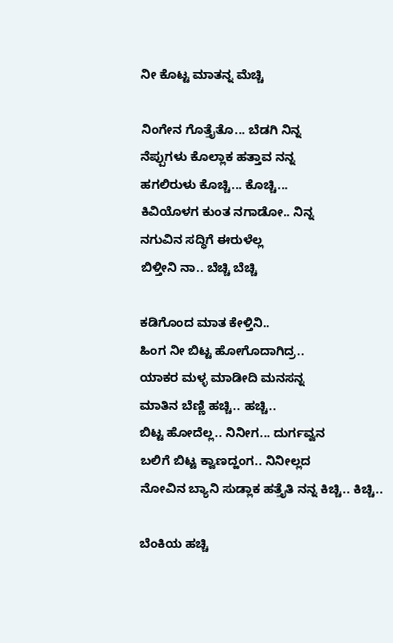ನೀ ಕೊಟ್ಟ ಮಾತನ್ನ ಮೆಚ್ಚಿ

ನಿಂಗೇನ ಗೊತ್ತೈತೊ... ಬೆಡಗಿ ನಿನ್ನ
ನೆಪ್ಪುಗಳು ಕೊಲ್ಲಾಕ ಹತ್ತಾವ ನನ್ನ
ಹಗಲಿರುಳು ಕೊಚ್ಚಿ... ಕೊಚ್ಚಿ...
ಕಿವಿಯೊಳಗ ಕುಂತ ನಗಾಡೋ.. ನಿನ್ನ
ನಗುವಿನ ಸದ್ಧಿಗೆ ಈರುಳೆಲ್ಲ
ಬಿಳ್ತೀನಿ ನಾ.. ಬೆಚ್ಚಿ ಬೆಚ್ಚಿ

ಕಡಿಗೊಂದ ಮಾತ ಕೇಳ್ತಿನಿ..
ಹಿಂಗ ನೀ ಬಿಟ್ಟ ಹೋಗೊದಾಗಿದ್ರ..
ಯಾಕರ ಮಳ್ಳ ಮಾಡೀದಿ ಮನಸನ್ನ
ಮಾತಿನ ಬೆಣ್ಣಿ ಹಚ್ಚಿ.. ಹಚ್ಚಿ..
ಬಿಟ್ಟ ಹೋದೆಲ್ಲ.. ನಿನೀಗ... ದುರ್ಗವ್ವನ
ಬಲಿಗೆ ಬಿಟ್ಟ ಕ್ವಾಣದ್ಹಂಗ.. ನಿನೀಲ್ಲದ
ನೋವಿನ ಬ್ಯಾನಿ ಸುಡ್ಲಾಕ ಹತ್ತೈತಿ ನನ್ನ ಕಿಚ್ಚಿ.. ಕಿಚ್ಚಿ..

ಬೆಂಕಿಯ ಹಚ್ಚಿ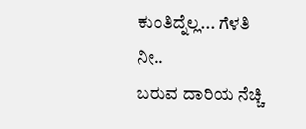ಕುಂತಿದ್ನೆಲ್ಲ... ಗೆಳತಿ ನೀ..
ಬರುವ ದಾರಿಯ ನೆಚ್ಚಿ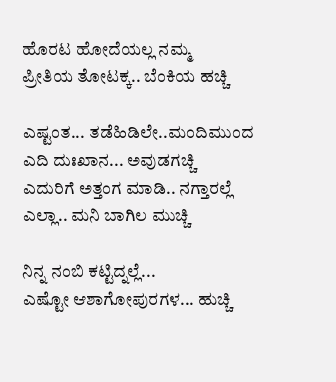ಹೊರಟ ಹೋದೆಯಲ್ಲ ನಮ್ಮ
ಪ್ರೀತಿಯ ತೋಟಕ್ಕ.. ಬೆಂಕಿಯ ಹಚ್ಚಿ

ಎಷ್ಟಂತ... ತಡೆಹಿಡಿಲೇ..ಮಂದಿಮುಂದ
ಎದಿ ದುಃಖಾನ... ಅವುಡಗಚ್ಚಿ
ಎದುರಿಗೆ ಅತ್ತಂಗ ಮಾಡಿ.. ನಗ್ತಾರಲ್ಲೆ
ಎಲ್ಲಾ.. ಮನಿ ಬಾಗಿಲ ಮುಚ್ಚಿ

ನಿನ್ನ ನಂಬಿ ಕಟ್ಟಿದ್ನಲ್ಲೆ...
ಎಷ್ಟೋ ಆಶಾಗೋಪುರಗಳ... ಹುಚ್ಚಿ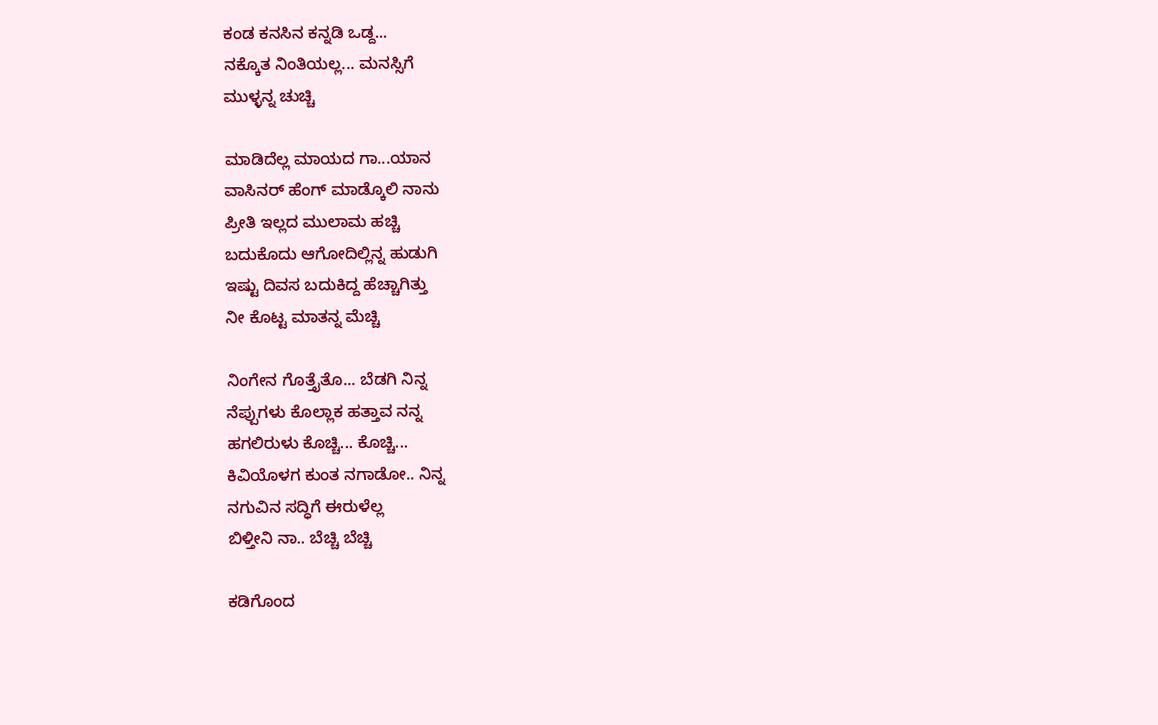ಕಂಡ ಕನಸಿನ ಕನ್ನಡಿ ಒಡ್ದ...
ನಕ್ಕೊತ ನಿಂತಿಯಲ್ಲ... ಮನಸ್ಸಿಗೆ
ಮುಳ್ಳನ್ನ ಚುಚ್ಚಿ

ಮಾಡಿದೆಲ್ಲ ಮಾಯದ ಗಾ...ಯಾನ
ವಾಸಿನರ್ ಹೆಂಗ್ ಮಾಡ್ಕೊಲಿ ನಾನು
ಪ್ರೀತಿ ಇಲ್ಲದ ಮುಲಾಮ ಹಚ್ಚಿ
ಬದುಕೊದು ಆಗೋದಿಲ್ಲಿನ್ನ ಹುಡುಗಿ
ಇಷ್ಟು ದಿವಸ ಬದುಕಿದ್ದ ಹೆಚ್ಚಾಗಿತ್ತು
ನೀ ಕೊಟ್ಟ ಮಾತನ್ನ ಮೆಚ್ಚಿ

ನಿಂಗೇನ ಗೊತ್ತೈತೊ... ಬೆಡಗಿ ನಿನ್ನ
ನೆಪ್ಪುಗಳು ಕೊಲ್ಲಾಕ ಹತ್ತಾವ ನನ್ನ
ಹಗಲಿರುಳು ಕೊಚ್ಚಿ... ಕೊಚ್ಚಿ...
ಕಿವಿಯೊಳಗ ಕುಂತ ನಗಾಡೋ.. ನಿನ್ನ
ನಗುವಿನ ಸದ್ಧಿಗೆ ಈರುಳೆಲ್ಲ
ಬಿಳ್ತೀನಿ ನಾ.. ಬೆಚ್ಚಿ ಬೆಚ್ಚಿ

ಕಡಿಗೊಂದ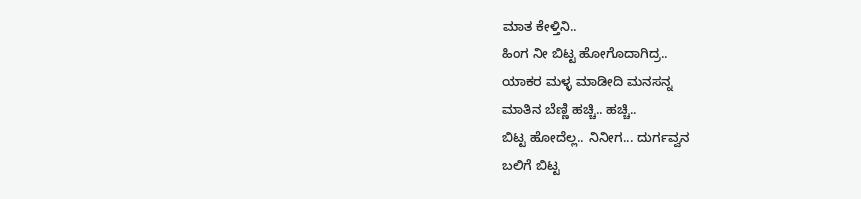ಮಾತ ಕೇಳ್ತಿನಿ..
ಹಿಂಗ ನೀ ಬಿಟ್ಟ ಹೋಗೊದಾಗಿದ್ರ..
ಯಾಕರ ಮಳ್ಳ ಮಾಡೀದಿ ಮನಸನ್ನ
ಮಾತಿನ ಬೆಣ್ಣಿ ಹಚ್ಚಿ.. ಹಚ್ಚಿ..
ಬಿಟ್ಟ ಹೋದೆಲ್ಲ.. ನಿನೀಗ... ದುರ್ಗವ್ವನ
ಬಲಿಗೆ ಬಿಟ್ಟ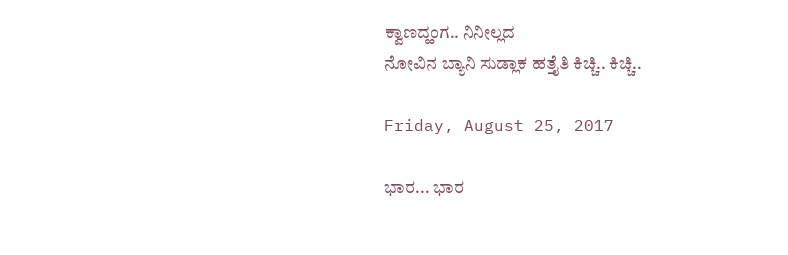ಕ್ವಾಣದ್ಹಂಗ.. ನಿನೀಲ್ಲದ
ನೋವಿನ ಬ್ಯಾನಿ ಸುಡ್ಲಾಕ ಹತ್ತೈತಿ ಕಿಚ್ಚಿ.. ಕಿಚ್ಚಿ..

Friday, August 25, 2017

ಭಾರ... ಭಾರ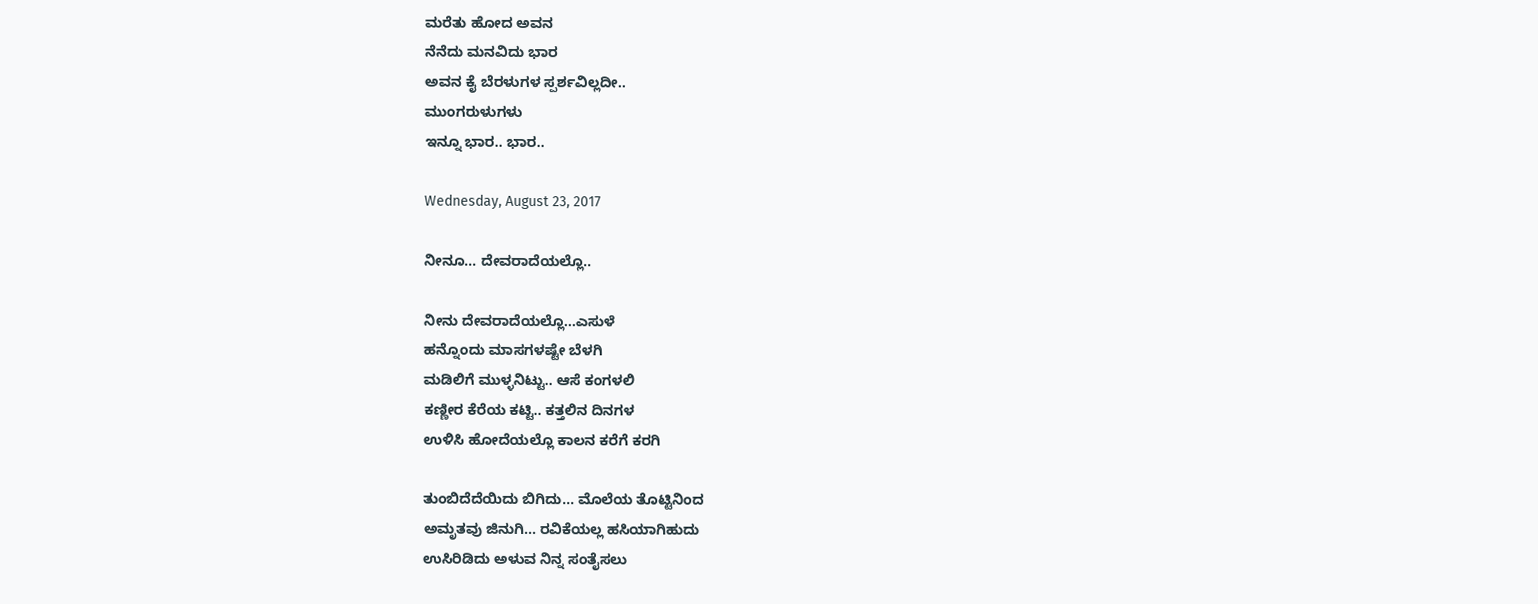ಮರೆತು ಹೋದ ಅವನ
ನೆನೆದು ಮನವಿದು ಭಾರ
ಅವನ ಕೈ ಬೆರಳುಗಳ ಸ್ಪರ್ಶವಿಲ್ಲದೀ..
ಮುಂಗರುಳುಗಳು
ಇನ್ನೂ ಭಾರ.. ಭಾರ..

Wednesday, August 23, 2017

ನೀನೂ... ದೇವರಾದೆಯಲ್ಲೊ..

ನೀನು ದೇವರಾದೆಯಲ್ಲೊ...ಎಸುಳೆ
ಹನ್ನೊಂದು ಮಾಸಗಳಷ್ಟೇ ಬೆಳಗಿ
ಮಡಿಲಿಗೆ ಮುಳ್ಳನಿಟ್ಟು.. ಆಸೆ ಕಂಗಳಲಿ
ಕಣ್ಣೀರ ಕೆರೆಯ ಕಟ್ಟಿ.. ಕತ್ತಲಿನ ದಿನಗಳ
ಉಳಿಸಿ ಹೋದೆಯಲ್ಲೊ ಕಾಲನ ಕರೆಗೆ ಕರಗಿ

ತುಂಬಿದೆದೆಯಿದು ಬಿಗಿದು... ಮೊಲೆಯ ತೊಟ್ಟಿನಿಂದ
ಅಮೃತವು ಜಿನುಗಿ... ರವಿಕೆಯಲ್ಲ ಹಸಿಯಾಗಿಹುದು
ಉಸಿರಿಡಿದು ಅಳುವ ನಿನ್ನ ಸಂತೈಸಲು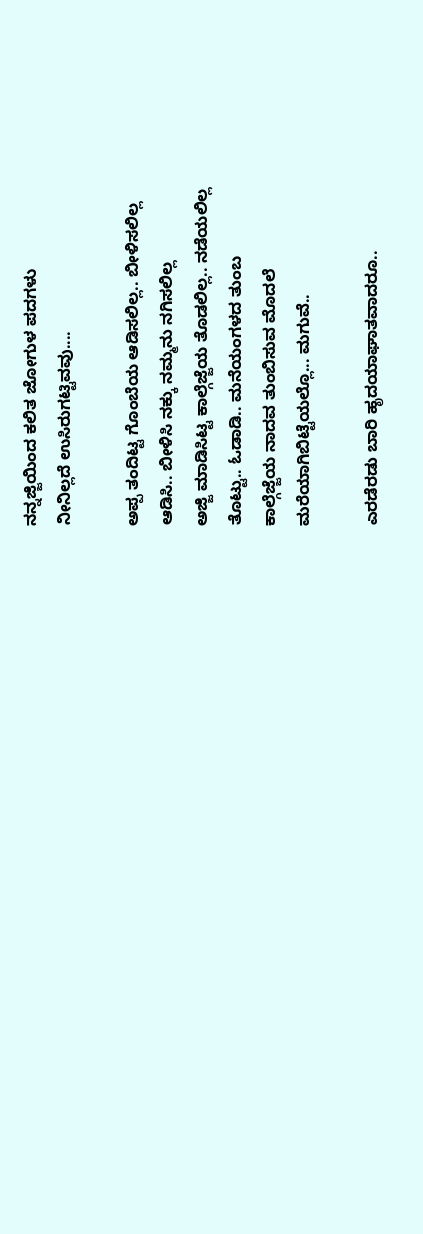ನನ್ನಜ್ಜಿಯಿಂದ ಕಲಿತ ಜೋಗುಳ ಪದಗಳು
ನೀನಿಲ್ಲದೆ ಉಸಿರುಗಟ್ಟಿವವು....

ಅಪ್ಪ ತಂದಿಟ್ಟ ಗೊಂಬೆಯ ಆಡಿಸಲಿಲ್ಲ.. ಬೀಳಿಸಲಿಲ್ಲ
ಆಡಿಸಿ.. ಬೀಳಿಸಿ ನಕ್ಕು ನಮ್ಮನು ನಗಿಸಲಿಲ್ಲ
ಅಜ್ಜಿ ಮಾಡಿಸಿಟ್ಟ ಕಾಲ್ಗೆಜ್ಜೆಯ ತೊಡಲಿಲ್ಲ.. ನಡೆಯಲಿಲ್ಲ
ತೊಟ್ಟು.. ಓಡಾಡಿ.. ಮನೆಯಂಗಳದ ತುಂಬ
ಕಾಲ್ಗೆಜ್ಜೆಯ ನಾದವ ತುಂಬಿಸುವ ಮೊದಲೆ
ಮರೆಯಾಗಿಬಿಟ್ಟೆಯಲ್ಲೊ... ಮಗುವೆ..

ಎರಡೆರಡು ಬಾರಿ ಹೃದಯಾಘಾತವಾದರೂ..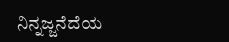ನಿನ್ನಜ್ಜನೆದೆಯ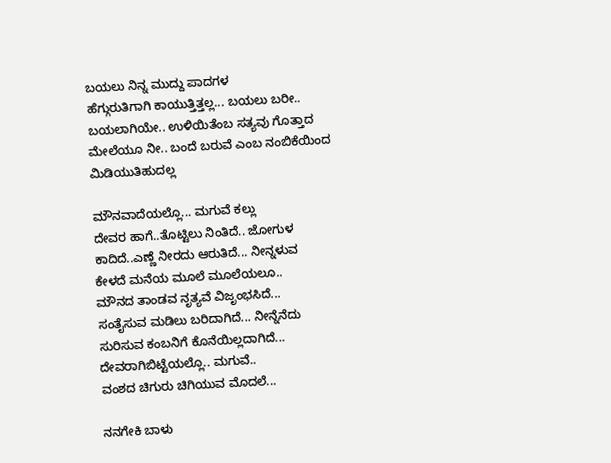ಬಯಲು ನಿನ್ನ ಮುದ್ದು ಪಾದಗಳ
ಹೆಗ್ಗುರುತಿಗಾಗಿ ಕಾಯುತ್ತಿತ್ತಲ್ಲ... ಬಯಲು ಬರೀ..
ಬಯಲಾಗಿಯೇ.. ಉಳಿಯಿತೆಂಬ ಸತ್ಯವು ಗೊತ್ತಾದ
ಮೇಲೆಯೂ ನೀ.. ಬಂದೆ ಬರುವೆ ಎಂಬ ನಂಬಿಕೆಯಿಂದ
ಮಿಡಿಯುತಿಹುದಲ್ಲ

ಮೌನವಾದೆಯಲ್ಲೊ... ಮಗುವೆ ಕಲ್ಲು
ದೇವರ ಹಾಗೆ..ತೊಟ್ಟಿಲು ‌ನಿಂತಿದೆ.. ಜೋಗುಳ
ಕಾದಿದೆ..ಎಣ್ಣೆ ನೀರದು ಆರುತಿದೆ... ನೀನ್ನಳುವ
ಕೇಳದೆ ಮನೆಯ ಮೂಲೆ ಮೂಲೆಯಲೂ..
ಮೌನದ ತಾಂಡವ ನೃತ್ಯವೆ ವಿಜೃಂಭಸಿದೆ...
ಸಂತೈಸುವ ಮಡಿಲು ಬರಿದಾಗಿದೆ... ನೀನ್ನೆನೆದು
ಸುರಿಸುವ ಕಂಬನಿಗೆ ಕೊನೆಯಿಲ್ಲದಾಗಿದೆ...
ದೇವರಾಗಿಬಿಟ್ಟೆಯಲ್ಲೊ.. ಮಗುವೆ..
ವಂಶದ ಚಿಗುರು ಚಿಗಿಯುವ ಮೊದಲೆ...

ನನಗೇಕಿ ಬಾಳು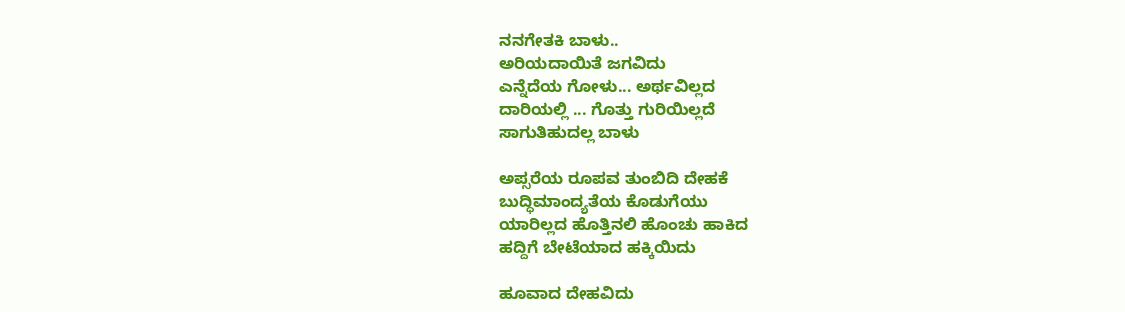ನನಗೇತಕಿ ಬಾಳು..
ಅರಿಯದಾಯಿತೆ ಜಗವಿದು
ಎನ್ನೆದೆಯ ಗೋಳು... ಅರ್ಥವಿಲ್ಲದ
ದಾರಿಯಲ್ಲಿ ... ಗೊತ್ತು ಗುರಿಯಿಲ್ಲದೆ
ಸಾಗುತಿಹುದಲ್ಲ ಬಾಳು

ಅಪ್ಸರೆಯ ರೂಪವ ತುಂಬಿದಿ ದೇಹಕೆ
ಬುದ್ಧಿಮಾಂದ್ಯತೆಯ ಕೊಡುಗೆಯು
ಯಾರಿಲ್ಲದ ಹೊತ್ತಿನಲಿ ಹೊಂಚು ಹಾಕಿದ
ಹದ್ದಿಗೆ ಬೇಟೆಯಾದ ಹಕ್ಕಿಯಿದು

ಹೂವಾದ ದೇಹವಿದು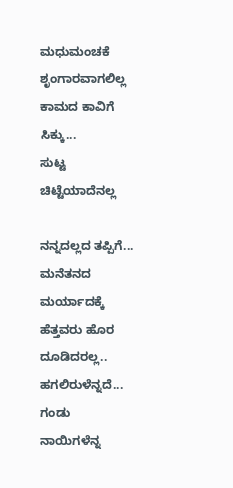ಮಧುಮಂಚಕೆ ಶೃಂಗಾರವಾಗಲಿಲ್ಲ
ಕಾಮದ ಕಾವಿಗೆ ಸಿಕ್ಕು...
ಸುಟ್ಟ ಚಿಟ್ಟೆಯಾದೆನಲ್ಲ

ನನ್ನದಲ್ಲದ ತಪ್ಪಿಗೆ... ಮನೆತನದ
ಮರ್ಯಾದಕ್ಕೆ ಹೆತ್ತವರು ಹೊರ
ದೂಡಿದರಲ್ಲ..
ಹಗಲಿರುಳೆನ್ನದೆ... ಗಂಡು ನಾಯಿಗಳೆನ್ನ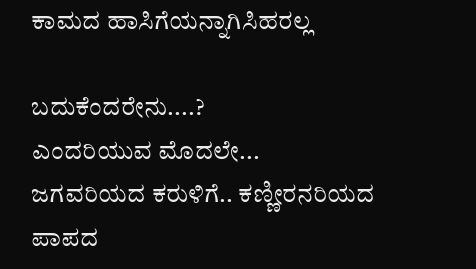ಕಾಮದ ಹಾಸಿಗೆಯನ್ನಾಗಿಸಿಹರಲ್ಲ

ಬದುಕೆಂದರೇನು....?
ಎಂದರಿಯುವ ಮೊದಲೇ...
ಜಗವರಿಯದ ಕರುಳಿಗೆ.. ಕಣ್ಣೀರನರಿಯದ
ಪಾಪದ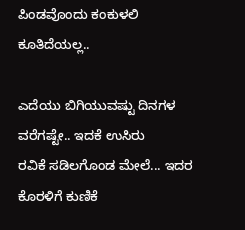ಪಿಂಡವೊಂದು ಕಂಕುಳಲಿ
ಕೂತಿದೆಯಲ್ಲ..

ಎದೆಯು ಬಿಗಿಯುವಷ್ಟು ದಿನಗಳ
ವರೆಗಷ್ಟೇ.. ಇದಕೆ ಉಸಿರು
ರವಿಕೆ ಸಡಿಲಗೊಂಡ ಮೇಲೆ... ಇದರ
ಕೊರಳಿಗೆ ಕುಣಿಕೆ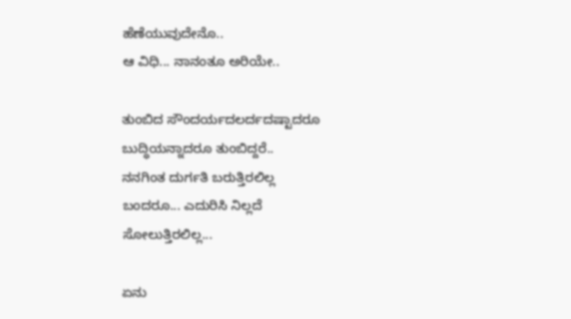ಹೆಣೆಯುವುದೇನೊ..
ಆ ವಿಧಿ... ನಾನಂತೂ ಅರಿಯೇ..

ತುಂಬಿದ ಸೌಂದರ್ಯದಲರ್ದದಷ್ಟಾದರೂ
ಬುದ್ಧಿಯನ್ನಾದರೂ ತುಂಬಿದ್ದರೆ..
ನನಗಿಂತ ದುರ್ಗತಿ ಬರುತ್ತಿರಲಿಲ್ಲ
ಬಂದರೂ... ಎದುರಿಸಿ ನಿಲ್ಲದೆ
ಸೋಲುತ್ತಿರಲಿಲ್ಲ...

ಏನು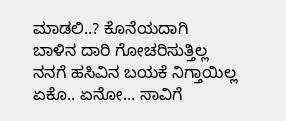ಮಾಡಲಿ..? ಕೊನೆಯದಾಗಿ
ಬಾಳಿನ ದಾರಿ ಗೋಚರಿಸುತ್ತಿಲ್ಲ
ನನಗೆ ಹಸಿವಿನ ಬಯಕೆ ನಿಗ್ತಾಯಿಲ್ಲ
ಏಕೊ.. ಏನೋ... ಸಾವಿಗೆ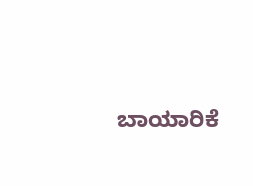ಬಾಯಾರಿಕೆ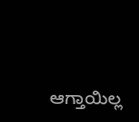ಆಗ್ತಾಯಿಲ್ಲ